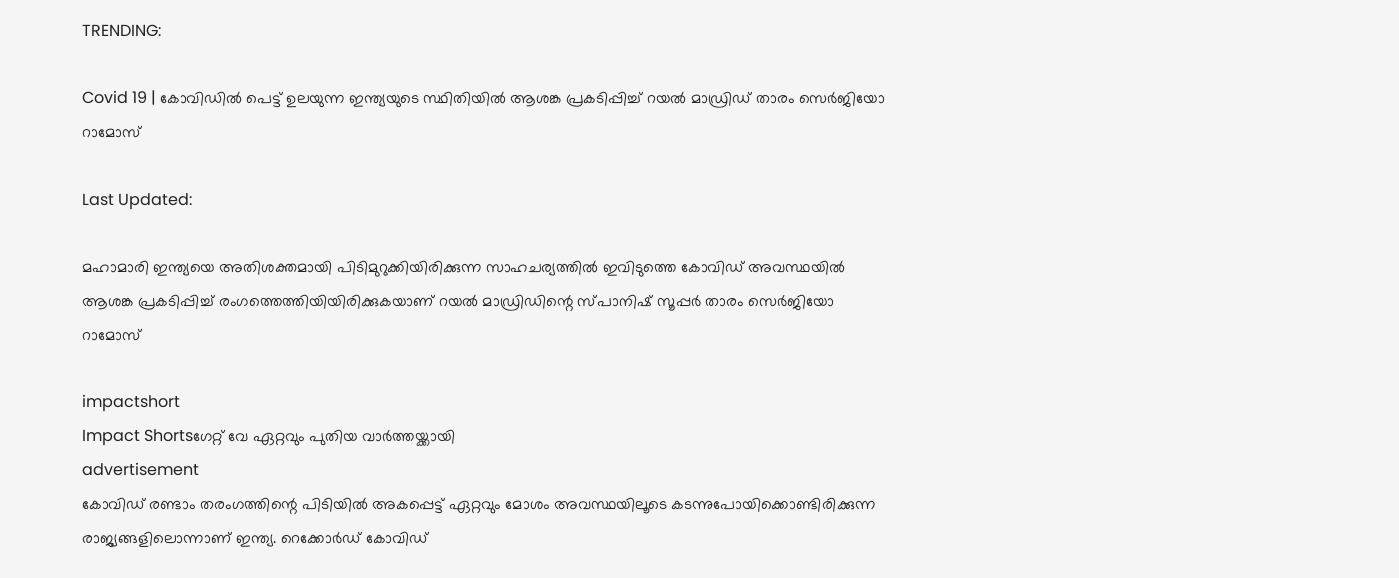TRENDING:

Covid 19 | കോവിഡില്‍ പെട്ട് ഉലയുന്ന ഇന്ത്യയുടെ സ്ഥിതിയില്‍ ആശങ്ക പ്രകടിപ്പിച്ച് റയല്‍ മാഡ്രിഡ് താരം സെര്‍ജിയോ റാമോസ്

Last Updated:

മഹാമാരി ഇന്ത്യയെ അതിശക്തമായി പിടിമുറുക്കിയിരിക്കുന്ന സാഹചര്യത്തില്‍ ഇവിടുത്തെ കോവിഡ് അവസ്ഥയില്‍ ആശങ്ക പ്രകടിപ്പിച്ച് രംഗത്തെത്തിയിയിരിക്കുകയാണ് റയല്‍ മാഡ്രിഡിന്റെ സ്പാനിഷ് സൂപ്പര്‍ താരം സെര്‍ജിയോ റാമോസ്

impactshort
Impact Shortsഗേറ്റ് വേ ഏറ്റവും പുതിയ വാർത്തയ്ക്കായി
advertisement
കോവിഡ് രണ്ടാം തരംഗത്തിന്റെ പിടിയില്‍ അകപ്പെട്ട് ഏറ്റവും മോശം അവസ്ഥയിലൂടെ കടന്നുപോയിക്കൊണ്ടിരിക്കുന്ന രാജ്യങ്ങളിലൊന്നാണ് ഇന്ത്യ. റെക്കോര്‍ഡ് കോവിഡ്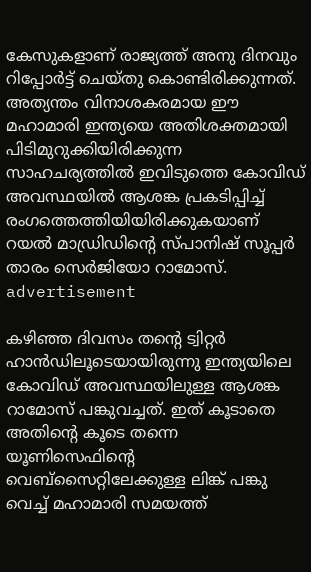കേസുകളാണ് രാജ്യത്ത് അനു ദിനവും റിപ്പോര്‍ട്ട് ചെയ്തു കൊണ്ടിരിക്കുന്നത്. അത്യന്തം വിനാശകരമായ ഈ മഹാമാരി ഇന്ത്യയെ അതിശക്തമായി പിടിമുറുക്കിയിരിക്കുന്ന സാഹചര്യത്തില്‍ ഇവിടുത്തെ കോവിഡ് അവസ്ഥയില്‍ ആശങ്ക പ്രകടിപ്പിച്ച് രംഗത്തെത്തിയിയിരിക്കുകയാണ് റയല്‍ മാഡ്രിഡിന്റെ സ്പാനിഷ് സൂപ്പര്‍ താരം സെര്‍ജിയോ റാമോസ്.
advertisement

കഴിഞ്ഞ ദിവസം തന്റെ ട്വിറ്റര്‍ ഹാന്‍ഡിലൂടെയായിരുന്നു ഇന്ത്യയിലെ കോവിഡ് അവസ്ഥയിലുള്ള ആശങ്ക റാമോസ് പങ്കുവച്ചത്. ഇത് കൂടാതെ അതിന്റെ കൂടെ തന്നെ യൂണിസെഫിന്റെ വെബ്‌സൈറ്റിലേക്കുള്ള ലിങ്ക് പങ്കു വെച്ച് മഹാമാരി സമയത്ത്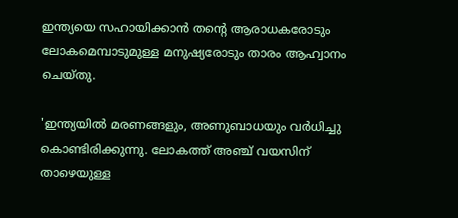ഇന്ത്യയെ സഹായിക്കാന്‍ തന്റെ ആരാധകരോടും ലോകമെമ്പാടുമുള്ള മനുഷ്യരോടും താരം ആഹ്വാനം ചെയ്തു.

'ഇന്ത്യയില്‍ മരണങ്ങളും, അണുബാധയും വര്‍ധിച്ചു കൊണ്ടിരിക്കുന്നു. ലോകത്ത് അഞ്ച് വയസിന് താഴെയുള്ള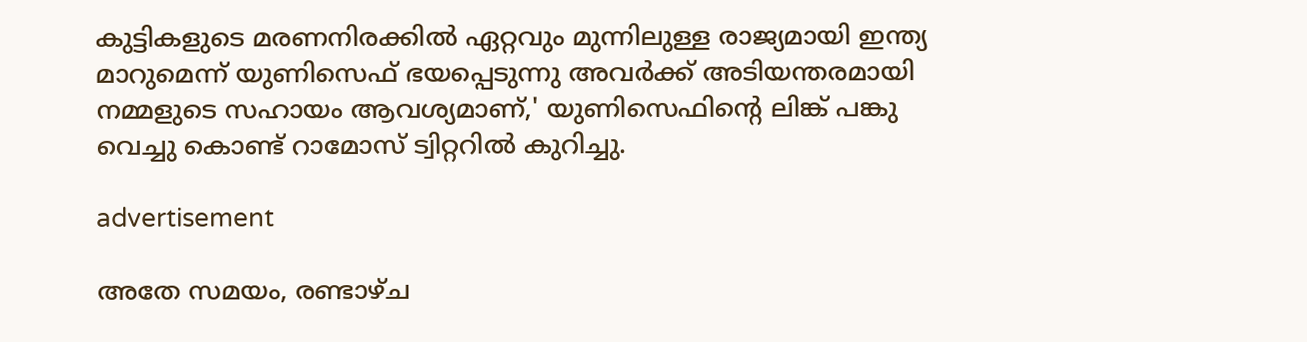കുട്ടികളുടെ മരണനിരക്കില്‍ ഏറ്റവും മുന്നിലുള്ള രാജ്യമായി ഇന്ത്യ മാറുമെന്ന് യുണിസെഫ് ഭയപ്പെടുന്നു അവര്‍ക്ക് അടിയന്തരമായി നമ്മളുടെ സഹായം ആവശ്യമാണ്,' യുണിസെഫിന്റെ ലിങ്ക് പങ്കു വെച്ചു കൊണ്ട് റാമോസ് ട്വിറ്ററില്‍ കുറിച്ചു.

advertisement

അതേ സമയം, രണ്ടാഴ്ച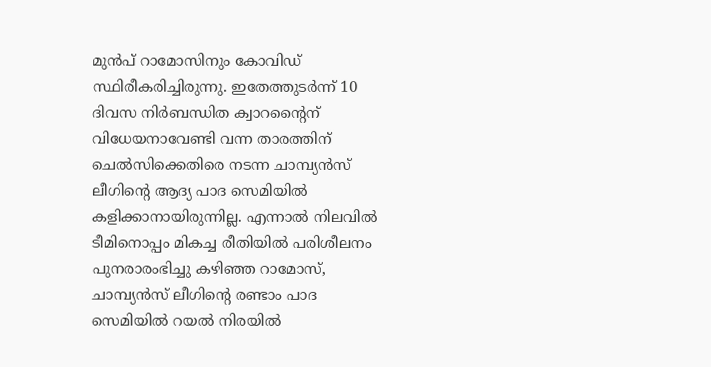മുന്‍പ് റാമോസിനും കോവിഡ് സ്ഥിരീകരിച്ചിരുന്നു. ഇതേത്തുടര്‍ന്ന് 10 ദിവസ നിര്‍ബന്ധിത ക്വാറന്റൈന് വിധേയനാവേണ്ടി വന്ന താരത്തിന് ചെല്‍സിക്കെതിരെ നടന്ന ചാമ്പ്യന്‍സ് ലീഗിന്റെ ആദ്യ പാദ സെമിയില്‍ കളിക്കാനായിരുന്നില്ല. എന്നാല്‍ നിലവില്‍ ടീമിനൊപ്പം മികച്ച രീതിയില്‍ പരിശീലനം പുനരാരംഭിച്ചു കഴിഞ്ഞ റാമോസ്, ചാമ്പ്യന്‍സ് ലീഗിന്റെ രണ്ടാം പാദ സെമിയില്‍ റയല്‍ നിരയില്‍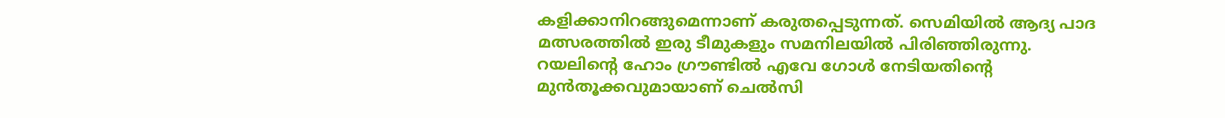കളിക്കാനിറങ്ങുമെന്നാണ് കരുതപ്പെടുന്നത്. സെമിയില്‍ ആദ്യ പാദ മത്സരത്തില്‍ ഇരു ടീമുകളും സമനിലയില്‍ പിരിഞ്ഞിരുന്നു. റയലിന്റെ ഹോം ഗ്രൗണ്ടില്‍ എവേ ഗോള്‍ നേടിയതിന്റെ മുന്‍തൂക്കവുമായാണ് ചെല്‍സി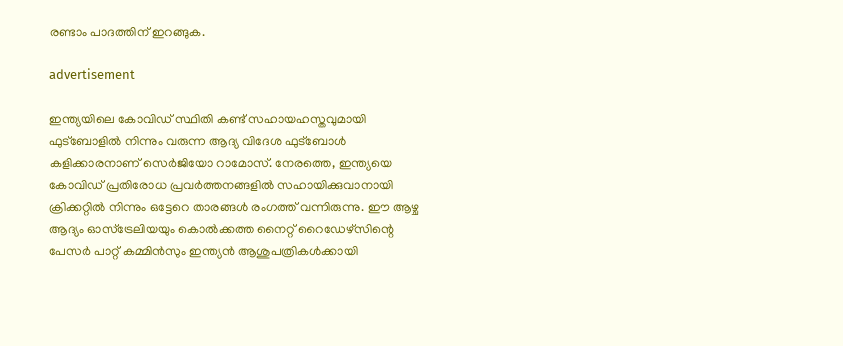രണ്ടാം പാദത്തിന് ഇറങ്ങുക.

advertisement

ഇന്ത്യയിലെ കോവിഡ് സ്ഥിതി കണ്ട് സഹായഹസ്തവുമായി ഫുട്‌ബോളില്‍ നിന്നും വരുന്ന ആദ്യ വിദേശ ഫുട്‌ബോള്‍ കളിക്കാരനാണ് സെര്‍ജിയോ റാമോസ്. നേരത്തെ, ഇന്ത്യയെ കോവിഡ് പ്രതിരോധ പ്രവര്‍ത്തനങ്ങളില്‍ സഹായിക്കുവാനായി ക്രിക്കറ്റില്‍ നിന്നും ഒട്ടേറെ താരങ്ങള്‍ രംഗത്ത് വന്നിരുന്നു. ഈ ആഴ്ച ആദ്യം ഓസ്ട്രേലിയയും കൊല്‍ക്കത്ത നൈറ്റ് റൈഡേഴ്സിന്റെ പേസര്‍ പാറ്റ് കമ്മിന്‍സും ഇന്ത്യന്‍ ആശുപത്രികള്‍ക്കായി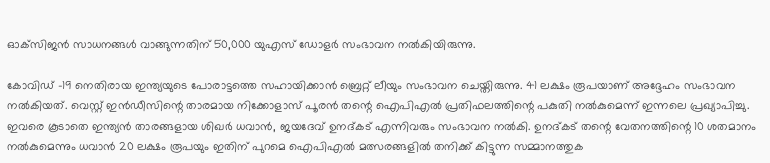ഓക്‌സിജന്‍ സാധനങ്ങള്‍ വാങ്ങുന്നതിന് 50,000 യുഎസ് ഡോളര്‍ സംഭാവന നല്‍കിയിരുന്നു.

കോവിഡ് -19 നെതിരായ ഇന്ത്യയുടെ പോരാട്ടത്തെ സഹായിക്കാന്‍ ബ്രെറ്റ് ലീയും സംഭാവന ചെയ്തിരുന്നു. 41 ലക്ഷം രൂപയാണ് അദ്ദേഹം സംഭാവന നല്‍കിയത്. വെസ്റ്റ് ഇന്‍ഡീസിന്റെ താരമായ നിക്കോളാസ് പൂരന്‍ തന്റെ ഐപിഎല്‍ പ്രതിഫലത്തിന്റെ പകുതി നല്‍കുമെന്ന് ഇന്നലെ പ്രഖ്യാപിച്ചു. ഇവരെ കൂടാതെ ഇന്ത്യന്‍ താരങ്ങളായ ശിഖര്‍ ധവാന്‍, ജയദേവ് ഉനദ്കട് എന്നിവരും സംഭാവന നല്‍കി. ഉനദ്കട് തന്റെ വേതനത്തിന്റെ 10 ശതമാനം നല്‍കുമെന്നും ധവാന്‍ 20 ലക്ഷം രൂപയും ഇതിന് പുറമെ ഐപിഎല്‍ മത്സരങ്ങളില്‍ തനിക്ക് കിട്ടുന്ന സമ്മാനത്തുക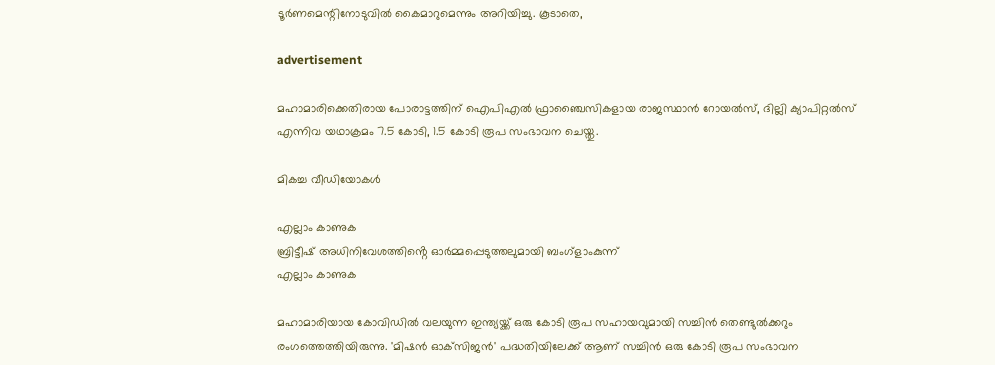ടൂര്‍ണമെന്റിനോടുവില്‍ കൈമാറുമെന്നും അറിയിച്ചു. കൂടാതെ,

advertisement

മഹാമാരിക്കെതിരായ പോരാട്ടത്തിന് ഐപിഎല്‍ ഫ്രാഞ്ചൈസികളായ രാജസ്ഥാന്‍ റോയല്‍സ്, ദില്ലി ക്യാപിറ്റല്‍സ് എന്നിവ യഥാക്രമം 7.5 കോടി, 1.5 കോടി രൂപ സംഭാവന ചെയ്തു.

മികച്ച വീഡിയോകൾ

എല്ലാം കാണുക
ബ്രിട്ടീഷ് അധിനിവേശത്തിൻ്റെ ഓർമ്മപ്പെടുത്തലുമായി ബംഗ്ളാംകുന്ന്
എല്ലാം കാണുക

മഹാമാരിയായ കോവിഡില്‍ വലയുന്ന ഇന്ത്യയ്ക്ക് ഒരു കോടി രൂപ സഹായവുമായി സച്ചിന്‍ തെണ്ടുല്‍ക്കറും രംഗത്തെത്തിയിരുന്നു. 'മിഷന്‍ ഓക്‌സിജന്‍' പദ്ധതിയിലേക്ക് ആണ് സച്ചിന്‍ ഒരു കോടി രൂപ സംഭാവന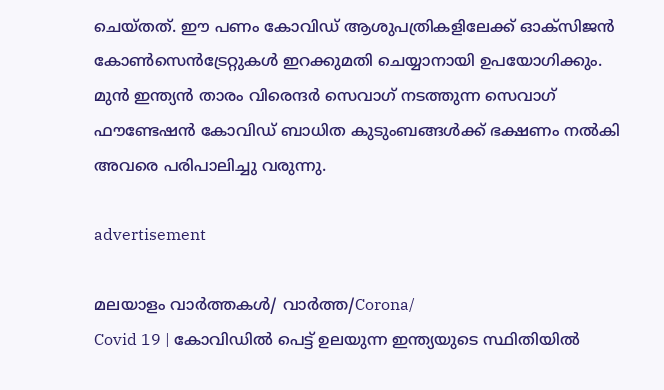ചെയ്തത്. ഈ പണം കോവിഡ് ആശുപത്രികളിലേക്ക് ഓക്‌സിജന്‍ കോണ്‍സെന്‍ട്രേറ്റുകള്‍ ഇറക്കുമതി ചെയ്യാനായി ഉപയോഗിക്കും. മുന്‍ ഇന്ത്യന്‍ താരം വിരെന്ദര്‍ സെവാഗ് നടത്തുന്ന സെവാഗ് ഫൗണ്ടേഷന്‍ കോവിഡ് ബാധിത കുടുംബങ്ങള്‍ക്ക് ഭക്ഷണം നല്‍കി അവരെ പരിപാലിച്ചു വരുന്നു.

advertisement

മലയാളം വാർത്തകൾ/ വാർത്ത/Corona/
Covid 19 | കോവിഡില്‍ പെട്ട് ഉലയുന്ന ഇന്ത്യയുടെ സ്ഥിതിയില്‍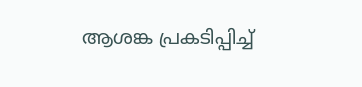ആശങ്ക പ്രകടിപ്പിച്ച്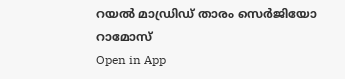റയല്‍ മാഡ്രിഡ് താരം സെര്‍ജിയോ റാമോസ്
Open in App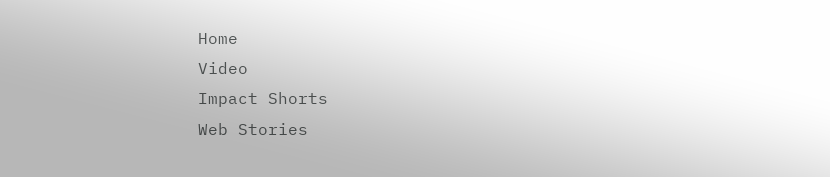Home
Video
Impact Shorts
Web Stories